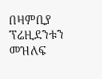በዛምቢያ ፕሬዚደንቱን መዝለፍ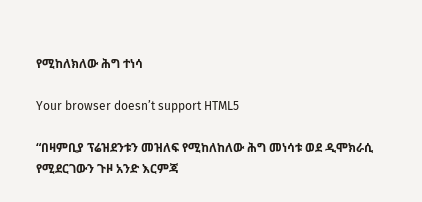የሚከለክለው ሕግ ተነሳ

Your browser doesn’t support HTML5

“በዛምቢያ ፕሬዝደንቱን መዝለፍ የሚከለከለው ሕግ መነሳቱ ወደ ዲሞክራሲ የሚደርገውን ጉዞ አንድ እርምጃ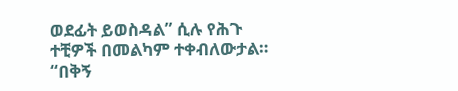ወደፊት ይወስዳል” ሲሉ የሕጉ ተቺዎች በመልካም ተቀብለውታል። “በቅኝ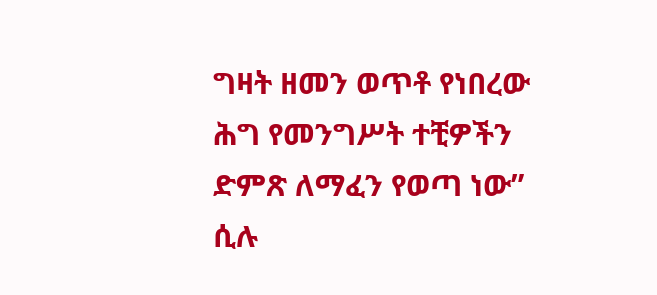ግዛት ዘመን ወጥቶ የነበረው ሕግ የመንግሥት ተቺዎችን ድምጽ ለማፈን የወጣ ነው” ሲሉ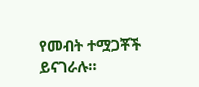የመብት ተሟጋቾች ይናገራሉ።